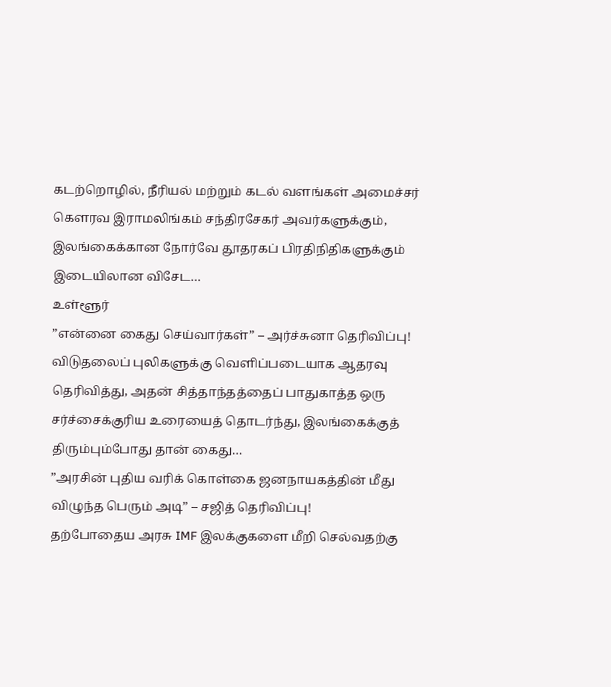கடற்றொழில், நீரியல் மற்றும் கடல் வளங்கள் அமைச்சர் கௌரவ இராமலிங்கம் சந்திரசேகர் அவர்களுக்கும், இலங்கைக்கான நோர்வே தூதரகப் பிரதிநிதிகளுக்கும் இடையிலான விசேட…
உள்ளூர்
”என்னை கைது செய்வார்கள்” – அர்ச்சுனா தெரிவிப்பு!
விடுதலைப் புலிகளுக்கு வெளிப்படையாக ஆதரவு தெரிவித்து, அதன் சித்தாந்தத்தைப் பாதுகாத்த ஒரு சர்ச்சைக்குரிய உரையைத் தொடர்ந்து, இலங்கைக்குத் திரும்பும்போது தான் கைது…
”அரசின் புதிய வரிக் கொள்கை ஜனநாயகத்தின் மீது விழுந்த பெரும் அடி” – சஜித் தெரிவிப்பு!
தற்போதைய அரசு IMF இலக்குகளை மீறி செல்வதற்கு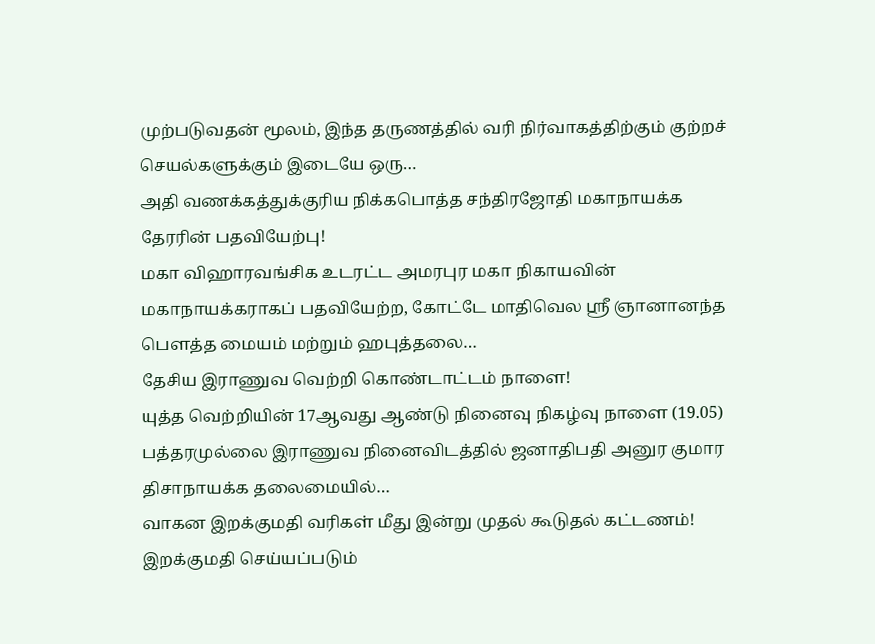முற்படுவதன் மூலம், இந்த தருணத்தில் வரி நிர்வாகத்திற்கும் குற்றச் செயல்களுக்கும் இடையே ஒரு…
அதி வணக்கத்துக்குரிய நிக்கபொத்த சந்திரஜோதி மகாநாயக்க தேரரின் பதவியேற்பு!
மகா விஹாரவங்சிக உடரட்ட அமரபுர மகா நிகாயவின் மகாநாயக்கராகப் பதவியேற்ற, கோட்டே மாதிவெல ஸ்ரீ ஞானானந்த பௌத்த மையம் மற்றும் ஹபுத்தலை…
தேசிய இராணுவ வெற்றி கொண்டாட்டம் நாளை!
யுத்த வெற்றியின் 17ஆவது ஆண்டு நினைவு நிகழ்வு நாளை (19.05) பத்தரமுல்லை இராணுவ நினைவிடத்தில் ஜனாதிபதி அனுர குமார திசாநாயக்க தலைமையில்…
வாகன இறக்குமதி வரிகள் மீது இன்று முதல் கூடுதல் கட்டணம்!
இறக்குமதி செய்யப்படும்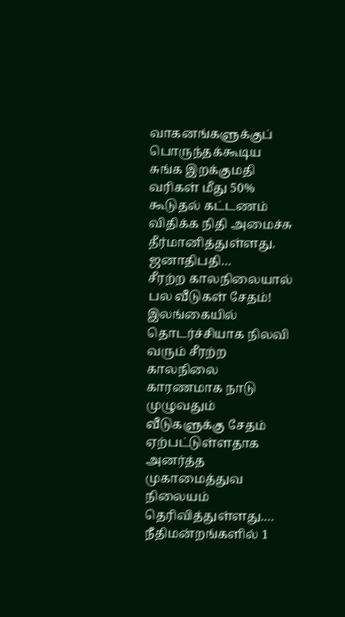வாகனங்களுக்குப் பொருந்தக்கூடிய சுங்க இறக்குமதி வரிகள் மீது 50% கூடுதல் கட்டணம் விதிக்க நிதி அமைச்சு தீர்மானித்துள்ளது. ஜனாதிபதி…
சீரற்ற காலநிலையால் பல வீடுகள் சேதம்!
இலங்கையில் தொடர்ச்சியாக நிலவி வரும் சீரற்ற காலநிலை காரணமாக நாடு முழுவதும் வீடுகளுக்கு சேதம் ஏற்பட்டுள்ளதாக அனர்த்த முகாமைத்துவ நிலையம் தெரிவித்துள்ளது.…
நீதிமன்றங்களில் 1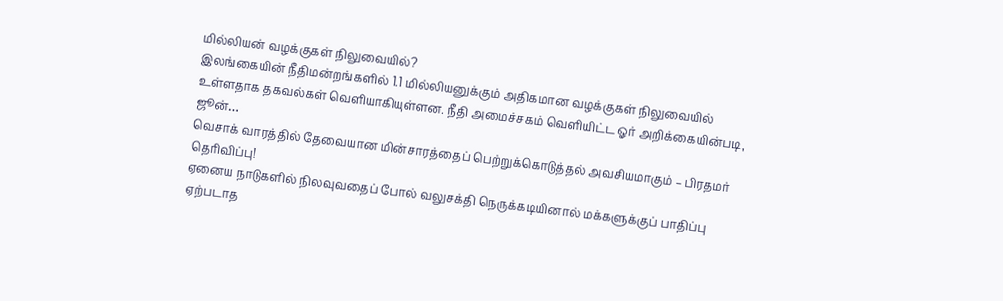மில்லியன் வழக்குகள் நிலுவையில்?
இலங்கையின் நீதிமன்றங்களில் 1.1 மில்லியனுக்கும் அதிகமான வழக்குகள் நிலுவையில் உள்ளதாக தகவல்கள் வெளியாகியுள்ளன. நீதி அமைச்சகம் வெளியிட்ட ஓர் அறிக்கையின்படி, ஜூன்…
வெசாக் வாரத்தில் தேவையான மின்சாரத்தைப் பெற்றுக்கொடுத்தல் அவசியமாகும் – பிரதமர் தெரிவிப்பு!
ஏனைய நாடுகளில் நிலவுவதைப் போல் வலுசக்தி நெருக்கடியினால் மக்களுக்குப் பாதிப்பு ஏற்படாத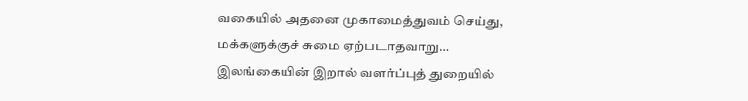வகையில் அதனை முகாமைத்துவம் செய்து, மக்களுக்குச் சுமை ஏற்படாதவாறு…
இலங்கையின் இறால் வளர்ப்புத் துறையில்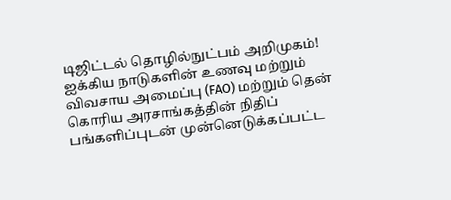டிஜிட்டல் தொழில்நுட்பம் அறிமுகம்!
ஐக்கிய நாடுகளின் உணவு மற்றும் விவசாய அமைப்பு (FAO) மற்றும் தென் கொரிய அரசாங்கத்தின் நிதிப் பங்களிப்புடன் முன்னெடுக்கப்பட்ட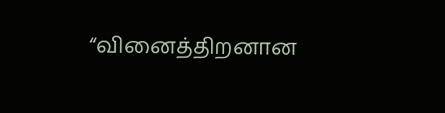“வினைத்திறனான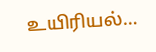உயிரியல்…